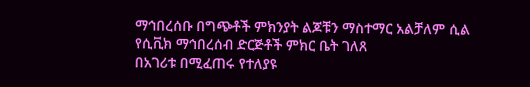ማኅበረሰቡ በግጭቶች ምክንያት ልጆቹን ማስተማር አልቻለም ሲል የሲቪክ ማኅበረሰብ ድርጅቶች ምክር ቤት ገለጸ
በአገሪቱ በሚፈጠሩ የተለያዩ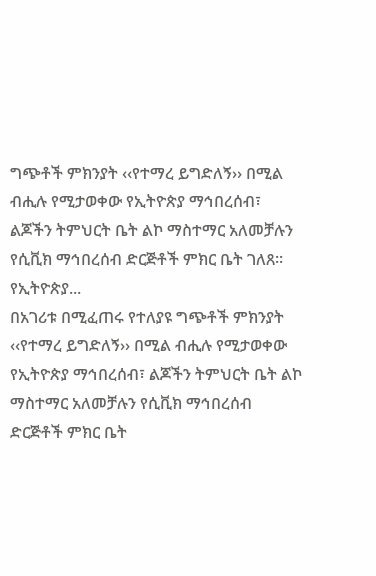ግጭቶች ምክንያት ‹‹የተማረ ይግድለኝ›› በሚል ብሒሉ የሚታወቀው የኢትዮጵያ ማኅበረሰብ፣ ልጆችን ትምህርት ቤት ልኮ ማስተማር አለመቻሉን የሲቪክ ማኅበረሰብ ድርጅቶች ምክር ቤት ገለጸ፡፡ የኢትዮጵያ...
በአገሪቱ በሚፈጠሩ የተለያዩ ግጭቶች ምክንያት ‹‹የተማረ ይግድለኝ›› በሚል ብሒሉ የሚታወቀው የኢትዮጵያ ማኅበረሰብ፣ ልጆችን ትምህርት ቤት ልኮ ማስተማር አለመቻሉን የሲቪክ ማኅበረሰብ ድርጅቶች ምክር ቤት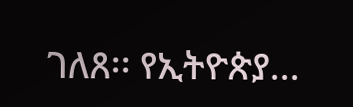ገለጸ፡፡ የኢትዮጵያ...